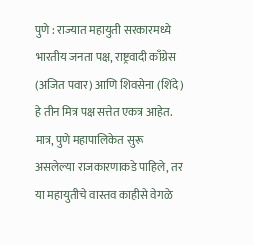पुणे : राज्यात महायुती सरकारमध्ये भारतीय जनता पक्ष, राष्ट्रवादी काँग्रेस (अजित पवार) आणि शिवसेना (शिंदे) हे तीन मित्र पक्ष सत्तेत एकत्र आहेत. मात्र, पुणे महापालिकेत सुरू असलेल्या राजकारणाकडे पाहिले, तर या महायुतीचे वास्तव काहीसे वेगळे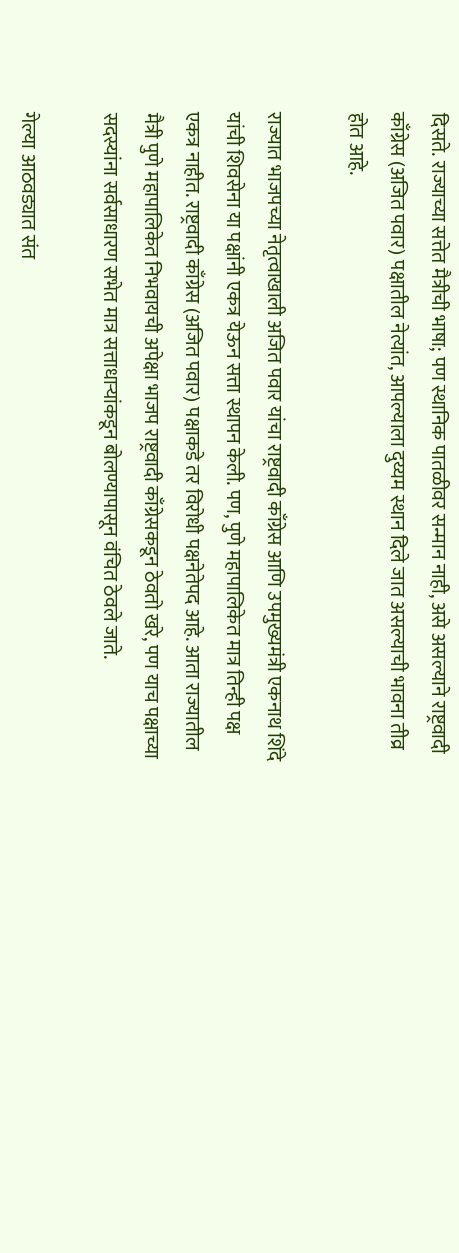दिसते. राज्याच्या सत्तेत मैत्रीची भाषा; पण स्थानिक पातळीवर सन्मान नाही, असे असल्याने राष्ट्रवादी काँग्रेस (अजित पवार) पक्षातील नेत्यांत, आपल्याला दुय्यम स्थान दिले जात असल्याची भावना तीव्र होत आहे.

राज्यात भाजपच्या नेतृत्वाखाली अजित पवार यांचा राष्ट्रवादी काँग्रेस आणि उपमुख्यमंत्री एकनाथ शिंदे यांची शिवसेना या पक्षांनी एकत्र येऊन सत्ता स्थापन केली. पण, पुणे महापालिकेत मात्र तिन्ही पक्ष एकत्र नाहीत. राष्ट्रवादी काँग्रेस (अजित पवार) पक्षाकडे तर विरोधी पक्षनेतेपद आहे. आता राज्यातील मैत्री पुणे महापालिकेत निभवायची अपेक्षा भाजप राष्ट्रवादी काँग्रेसकडून ठेवतो खरे, पण याच पक्षाच्या सदस्यांना सर्वसाधारण सभेत मात्र सत्ताधाऱ्यांकडून बोलण्यापासून वंचित ठेवले जाते.

गेल्या आठवड्यात संत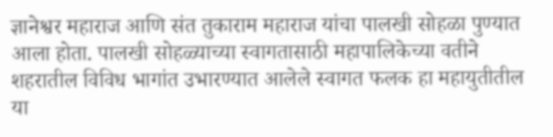ज्ञानेश्वर महाराज आणि संत तुकाराम महाराज यांचा पालखी सोहळा पुण्यात आला होता. पालखी सोहळ्याच्या स्वागतासाठी महापालिकेच्या वतीने शहरातील विविध भागांत उभारण्यात आलेले स्वागत फलक हा महायुतीतील या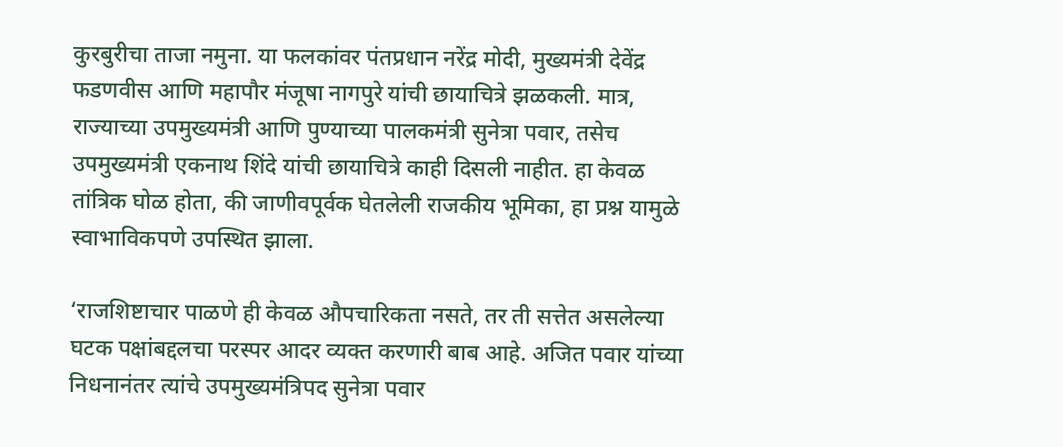कुरबुरीचा ताजा नमुना. या फलकांवर पंतप्रधान नरेंद्र मोदी, मुख्यमंत्री देवेंद्र फडणवीस आणि महापौर मंजूषा नागपुरे यांची छायाचित्रे झळकली. मात्र, राज्याच्या उपमुख्यमंत्री आणि पुण्याच्या पालकमंत्री सुनेत्रा पवार, तसेच उपमुख्यमंत्री एकनाथ शिंदे यांची छायाचित्रे काही दिसली नाहीत. हा केवळ तांत्रिक घोळ होता, की जाणीवपूर्वक घेतलेली राजकीय भूमिका, हा प्रश्न यामुळे स्वाभाविकपणे उपस्थित झाला.

‘राजशिष्टाचार पाळणे ही केवळ औपचारिकता नसते, तर ती सत्तेत असलेल्या घटक पक्षांबद्दलचा परस्पर आदर व्यक्त करणारी बाब आहे. अजित पवार यांच्या निधनानंतर त्यांचे उपमुख्यमंत्रिपद सुनेत्रा पवार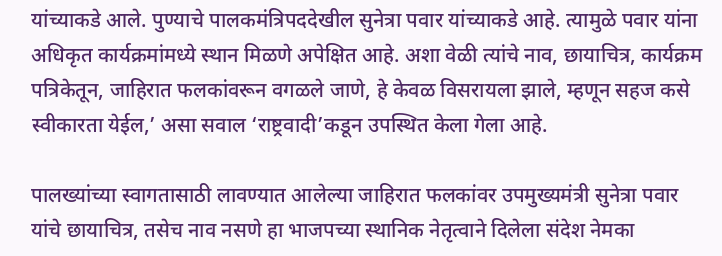यांच्याकडे आले. पुण्याचे पालकमंत्रिपददेखील सुनेत्रा पवार यांच्याकडे आहे. त्यामुळे पवार यांना अधिकृत कार्यक्रमांमध्ये स्थान मिळणे अपेक्षित आहे. अशा वेळी त्यांचे नाव, छायाचित्र, कार्यक्रम पत्रिकेतून, जाहिरात फलकांवरून वगळले जाणे, हे केवळ विसरायला झाले, म्हणून सहज कसे स्वीकारता येईल,’ असा सवाल ‘राष्ट्रवादी’कडून उपस्थित केला गेला आहे.

पालख्यांच्या स्वागतासाठी लावण्यात आलेल्या जाहिरात फलकांवर उपमुख्यमंत्री सुनेत्रा पवार यांचे छायाचित्र, तसेच नाव नसणे हा भाजपच्या स्थानिक नेतृत्वाने दिलेला संदेश नेमका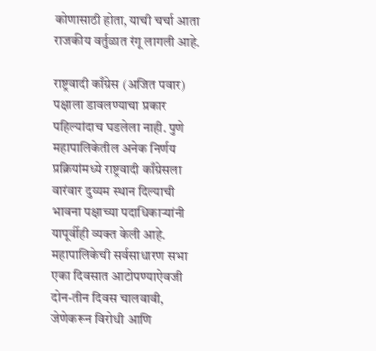कोणासाठी होता, याची चर्चा आता राजकीय वर्तुळात रंगू लागली आहे.

राष्ट्रवादी काँग्रेस (अजित पवार) पक्षाला डावलण्याचा प्रकार पहिल्यांदाच घडलेला नाही. पुणे महापालिकेतील अनेक निर्णय प्रक्रियांमध्ये राष्ट्रवादी काँग्रेसला वारंवार दुय्यम स्थान दिल्याची भावना पक्षाच्या पदाधिकाऱ्यांनी यापूर्वीही व्यक्त केली आहे. महापालिकेची सर्वसाधारण सभा एका दिवसात आटोपण्याऐवजी दोन-तीन दिवस चालवावी, जेणेकरून विरोधी आणि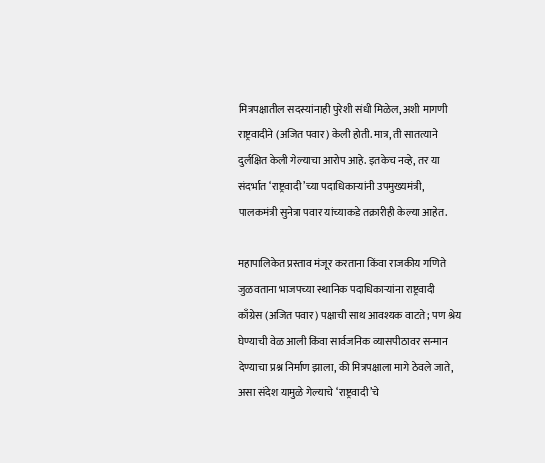मित्रपक्षातील सदस्यांनाही पुरेशी संधी मिळेल, अशी मागणी राष्ट्रवादीने (अजित पवार) केली होती. मात्र, ती सातत्याने दुर्लक्षित केली गेल्याचा आरोप आहे. इतकेच नव्हे, तर या संदर्भात ‘राष्ट्रवादी’च्या पदाधिकाऱ्यांनी उपमुख्यमंत्री, पालकमंत्री सुनेत्रा पवार यांच्याकडे तक्रारीही केल्या आहेत.

महापालिकेत प्रस्ताव मंजूर करताना किंवा राजकीय गणिते जुळवताना भाजपच्या स्थानिक पदाधिकाऱ्यांना राष्ट्रवादी काँग्रेस (अजित पवार) पक्षाची साथ आवश्यक वाटते; पण श्रेय घेण्याची वेळ आली किंवा सार्वजनिक व्यासपीठावर सन्मान देण्याचा प्रश्न निर्माण झाला, की मित्रपक्षाला मागे ठेवले जाते, असा संदेश यामुळे गेल्याचे ‘राष्ट्रवादी’चे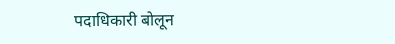पदाधिकारी बोलून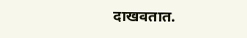दाखवतात.